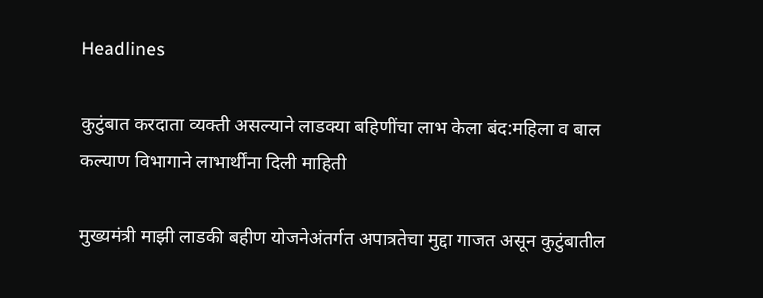Headlines

कुटुंबात करदाता व्यक्ती असल्याने लाडक्या बहिणींचा लाभ केला बंद:महिला व बाल कल्याण विभागाने लाभार्थींना दिली माहिती

मुख्यमंत्री माझी लाडकी बहीण योजनेअंतर्गत अपात्रतेचा मुद्दा गाजत असून कुटुंबातील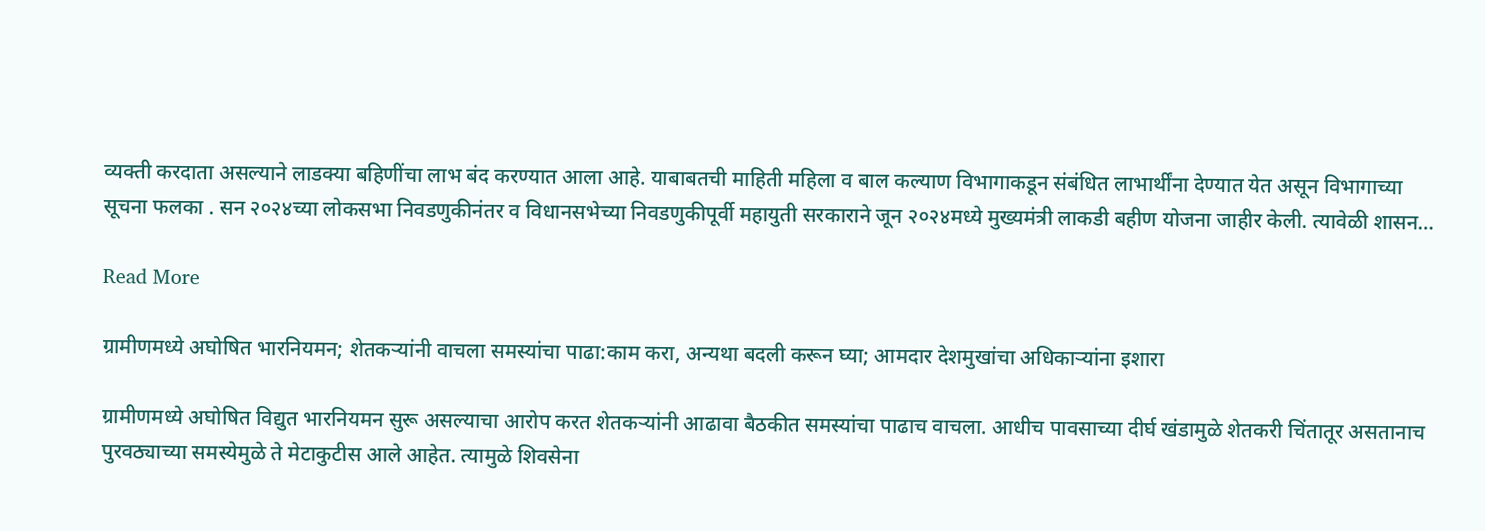व्यक्ती करदाता असल्याने लाडक्या बहिणींचा लाभ बंद करण्यात आला आहे. याबाबतची माहिती महिला व बाल कल्याण विभागाकडून संबंधित लाभार्थींना देण्यात येत असून विभागाच्या सूचना फलका . सन २०२४च्या लोकसभा निवडणुकीनंतर व विधानसभेच्या निवडणुकीपूर्वी महायुती सरकाराने जून २०२४मध्ये मुख्यमंत्री लाकडी बहीण योजना जाहीर केली. त्यावेळी शासन…

Read More

ग्रामीणमध्ये अघोषित भारनियमन; शेतकऱ्यांनी वाचला समस्यांचा पाढा:काम करा, अन्यथा बदली करून घ्या; आमदार देशमुखांचा अधिकाऱ्यांना इशारा

ग्रामीणमध्ये अघोषित विद्युत भारनियमन सुरू असल्याचा आरोप करत शेतकऱ्यांनी आढावा बैठकीत समस्यांचा पाढाच वाचला. आधीच पावसाच्या दीर्घ खंडामुळे शेतकरी चिंतातूर असतानाच पुरवठ्याच्या समस्येमुळे ते मेटाकुटीस आले आहेत. त्यामुळे शिवसेना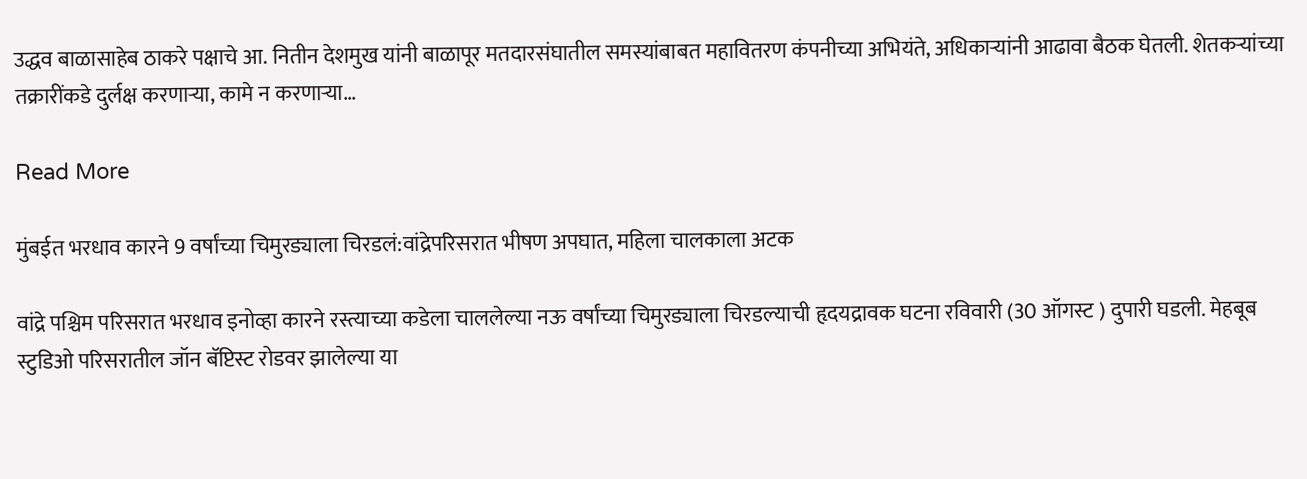उद्धव बाळासाहेब ठाकरे पक्षाचे आ. नितीन देशमुख यांनी बाळापूर मतदारसंघातील समस्यांबाबत महावितरण कंपनीच्या अभियंते, अधिकाऱ्यांनी आढावा बैठक घेतली. शेतकऱ्यांच्या तक्रारींकडे दुर्लक्ष करणाऱ्या, कामे न करणाऱ्या…

Read More

मुंबईत भरधाव कारने 9 वर्षांच्या चिमुरड्याला चिरडलं:वांद्रेपरिसरात भीषण अपघात, महिला चालकाला अटक

वांद्रे पश्चिम परिसरात भरधाव इनोव्हा कारने रस्त्याच्या कडेला चाललेल्या नऊ वर्षांच्या चिमुरड्याला चिरडल्याची हृदयद्रावक घटना रविवारी (30 ऑगस्ट ) दुपारी घडली. मेहबूब स्टुडिओ परिसरातील जॉन बॅप्टिस्ट रोडवर झालेल्या या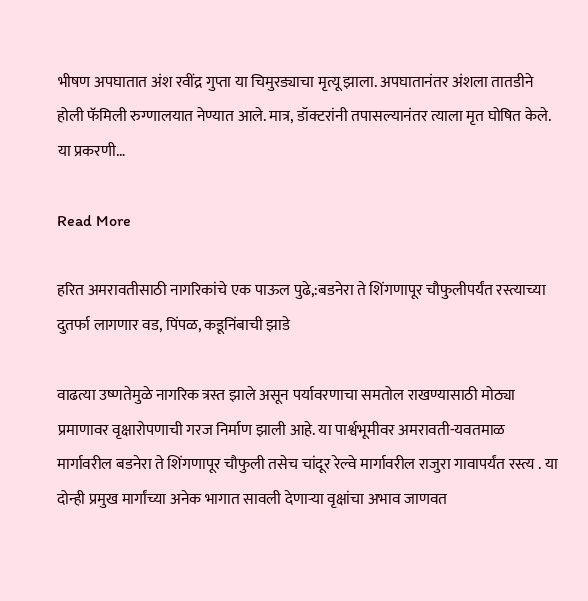भीषण अपघातात अंश रवींद्र गुप्ता या चिमुरड्याचा मृत्यू झाला. अपघातानंतर अंशला तातडीने होली फॅमिली रुग्णालयात नेण्यात आले. मात्र, डॉक्टरांनी तपासल्यानंतर त्याला मृत घोषित केले. या प्रकरणी…

Read More

हरित अमरावतीसाठी नागरिकांचे एक पाऊल पुढे,:बडनेरा ते शिंगणापूर चौफुलीपर्यंत रस्त्याच्या दुतर्फा लागणार वड, पिंपळ, कडूनिंबाची झाडे

वाढत्या उष्णतेमुळे नागरिक त्रस्त झाले असून पर्यावरणाचा समतोल राखण्यासाठी मोठ्या प्रमाणावर वृक्षारोपणाची गरज निर्माण झाली आहे. या पार्श्वभूमीवर अमरावती-यवतमाळ मार्गावरील बडनेरा ते शिंगणापूर चौफुली तसेच चांदूर रेल्वे मार्गावरील राजुरा गावापर्यंत रस्त्य . या दोन्ही प्रमुख मार्गांच्या अनेक भागात सावली देणाऱ्या वृक्षांचा अभाव जाणवत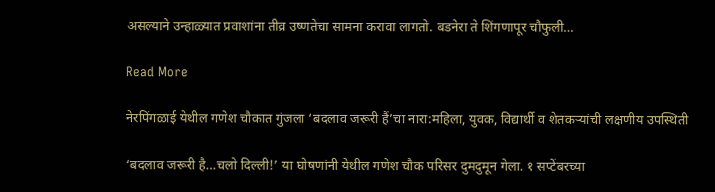असल्याने उन्हाळ्यात प्रवाशांना तीव्र उष्णतेचा सामना करावा लागतो. बडनेरा ते शिंगणापूर चौफुली…

Read More

नेरपिंगळाई येथील गणेश चौकात गुंजला ‘बदलाव जरूरी हैं’चा नारा:महिला, युवक, विद्यार्थी व शेतकऱ्यांची लक्षणीय उपस्थिती

‘बदलाव जरूरी है…चलो दिल्ली!’ या घोषणांनी येथील गणेश चौक परिसर दुमदुमून गेला. १ सप्टेंबरच्या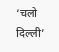‘चलो दिल्ली’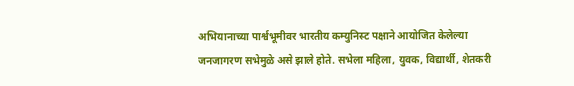अभियानाच्या पार्श्वभूमीवर भारतीय कम्युनिस्ट पक्षाने आयोजित केलेल्या जनजागरण सभेमुळे असे झाले होते. सभेला महिला, युवक, विद्यार्थी, शेतकरी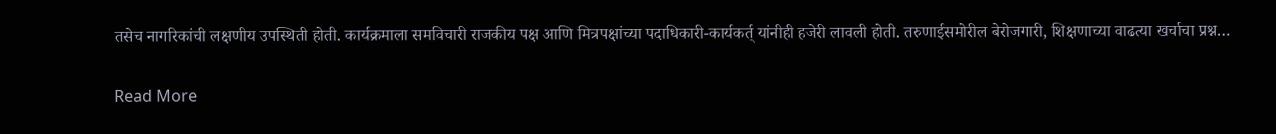तसेच नागरिकांची लक्षणीय उपस्थिती होती. कार्यक्रमाला समविचारी राजकीय पक्ष आणि मित्रपक्षांच्या पदाधिकारी-कार्यकर्त् यांनीही हजेरी लावली होती. तरुणाईसमोरील बेरोजगारी, शिक्षणाच्या वाढत्या खर्चाचा प्रश्न…

Read More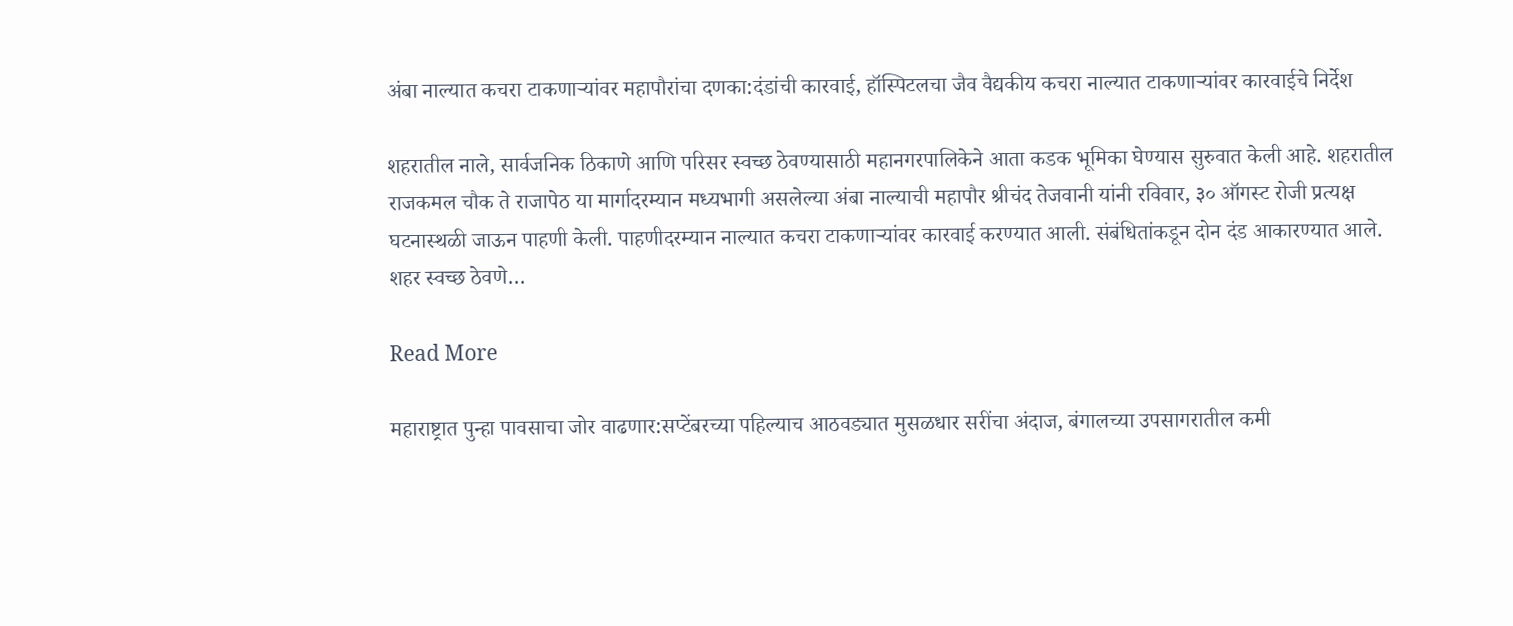अंबा नाल्यात कचरा टाकणाऱ्यांवर महापौरांचा दणका:दंडांची कारवाई, हॉस्पिटलचा जैव वैद्यकीय कचरा नाल्यात टाकणाऱ्यांवर कारवाईचे निर्देश

शहरातील नाले, सार्वजनिक ठिकाणे आणि परिसर स्वच्छ ठेवण्यासाठी महानगरपालिकेने आता कडक भूमिका घेण्यास सुरुवात केली आहे. शहरातील राजकमल चौक ते राजापेठ या मार्गादरम्यान मध्यभागी असलेल्या अंबा नाल्याची महापौर श्रीचंद तेजवानी यांनी रविवार, ३० ऑगस्ट रोजी प्रत्यक्ष घटनास्थळी जाऊन पाहणी केली. पाहणीदरम्यान नाल्यात कचरा टाकणाऱ्यांवर कारवाई करण्यात आली. संबंधितांकडून दोन दंड आकारण्यात आले. शहर स्वच्छ ठेवणे…

Read More

महाराष्ट्रात पुन्हा पावसाचा जोर वाढणार:सप्टेंबरच्या पहिल्याच आठवड्यात मुसळधार सरींचा अंदाज, बंगालच्या उपसागरातील कमी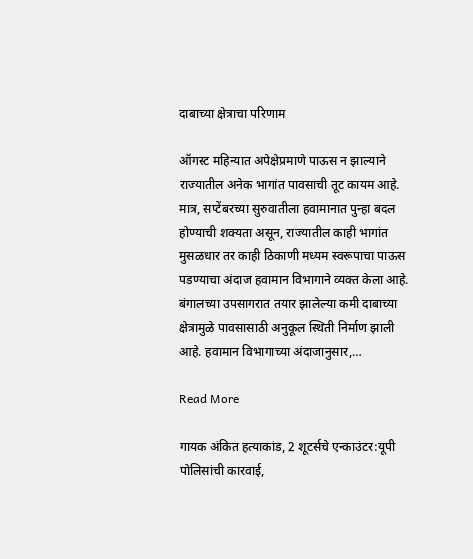दाबाच्या क्षेत्राचा परिणाम

ऑगस्ट महिन्यात अपेक्षेप्रमाणे पाऊस न झाल्याने राज्यातील अनेक भागांत पावसाची तूट कायम आहे. मात्र, सप्टेंबरच्या सुरुवातीला हवामानात पुन्हा बदल होण्याची शक्यता असून, राज्यातील काही भागांत मुसळधार तर काही ठिकाणी मध्यम स्वरूपाचा पाऊस पडण्याचा अंदाज हवामान विभागाने व्यक्त केला आहे. बंगालच्या उपसागरात तयार झालेल्या कमी दाबाच्या क्षेत्रामुळे पावसासाठी अनुकूल स्थिती निर्माण झाली आहे. हवामान विभागाच्या अंदाजानुसार,…

Read More

गायक अंकित हत्याकांड, 2 शूटर्सचे एन्काउंटर:यूपी पोलिसांची कारवाई,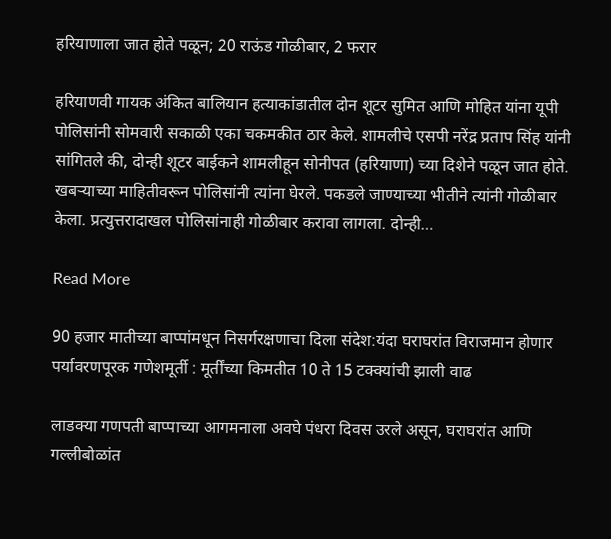हरियाणाला जात होते पळून; 20 राऊंड गोळीबार, 2 फरार

हरियाणवी गायक अंकित बालियान हत्याकांडातील दोन शूटर सुमित आणि मोहित यांना यूपी पोलिसांनी सोमवारी सकाळी एका चकमकीत ठार केले. शामलीचे एसपी नरेंद्र प्रताप सिंह यांनी सांगितले की, दोन्ही शूटर बाईकने शामलीहून सोनीपत (हरियाणा) च्या दिशेने पळून जात होते. खबऱ्याच्या माहितीवरून पोलिसांनी त्यांना घेरले. पकडले जाण्याच्या भीतीने त्यांनी गोळीबार केला. प्रत्युत्तरादाखल पोलिसांनाही गोळीबार करावा लागला. दोन्ही…

Read More

90 हजार मातीच्या बाप्पांमधून निसर्गरक्षणाचा दिला संदेश:यंदा घराघरांत विराजमान होणार पर्यावरणपूरक गणेशमूर्ती : मूर्तींच्या किमतीत 10 ते 15 टक्क्यांची झाली वाढ

लाडक्या गणपती बाप्पाच्या आगमनाला अवघे पंधरा दिवस उरले असून, घराघरांत आणि गल्लीबोळांत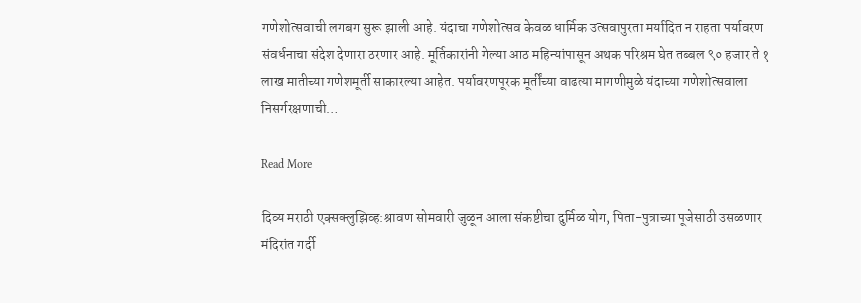गणेशोत्सवाची लगबग सुरू झाली आहे. यंदाचा गणेशोत्सव केवळ धार्मिक उत्सवापुरता मर्यादित न राहता पर्यावरण संवर्धनाचा संदेश देणारा ठरणार आहे. मूर्तिकारांनी गेल्या आठ महिन्यांपासून अथक परिश्रम घेत तब्बल ९० हजार ते १ लाख मातीच्या गणेशमूर्ती साकारल्या आहेत. पर्यावरणपूरक मूर्तींच्या वाढत्या मागणीमुळे यंदाच्या गणेशोत्सवाला निसर्गरक्षणाची…

Read More

दिव्य मराठी एक्सक्लुझिव्ह:श्रावण सोमवारी जुळून आला संकष्टीचा दुर्मिळ योग, पिता-पुत्राच्या पूजेसाठी उसळणार मंदिरांत गर्दी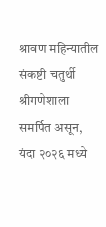श्रावण महिन्यातील संकष्टी चतुर्थी श्रीगणेशाला समर्पित असून, यंदा २०२६ मध्ये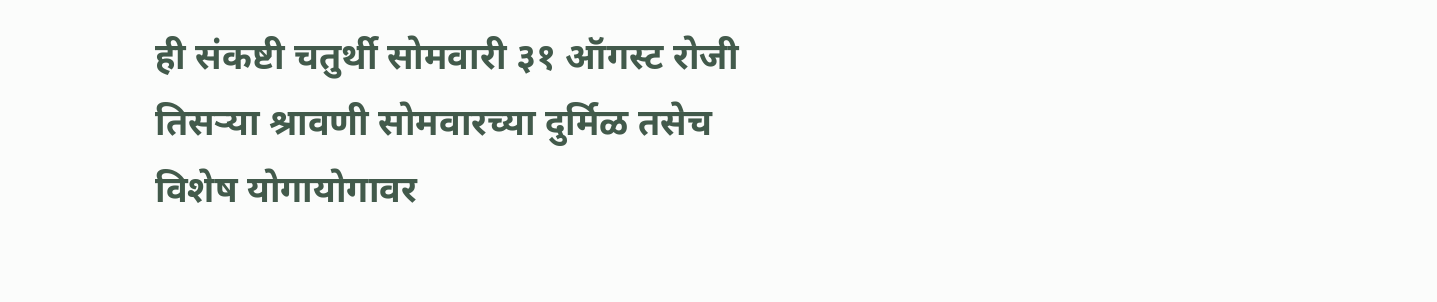ही संकष्टी चतुर्थी सोमवारी ३१ ऑगस्ट रोजी तिसऱ्या श्रावणी सोमवारच्या दुर्मिळ तसेच विशेष योगायोगावर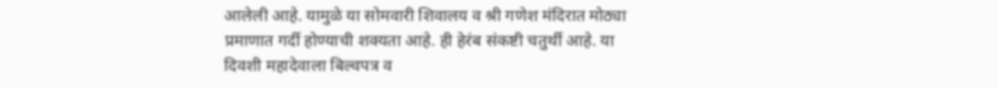आलेली आहे. यामुळे या सोमवारी शिवालय व श्री गणेश मंदिरात मोठ्या प्रमाणात गर्दी होण्याची शक्यता आहे. ही हेरंब संकष्टी चतुर्थी आहे. या दिवशी महादेवाला बिल्वपत्र व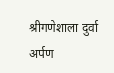श्रीगणेशाला दुर्वा अर्पण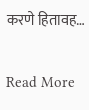करणे हितावह…

Read More